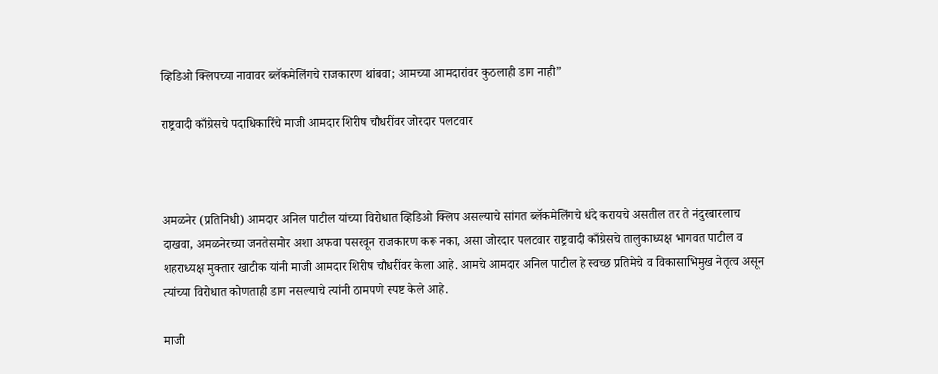व्हिडिओ क्लिपच्या नावावर ब्लॅकमेलिंगचे राजकारण थांबवा; आमच्या आमदारांवर कुठलाही डाग नाही”

राष्ट्रवादी काँग्रेसचे पदाधिकारिंचे माजी आमदार शिरीष चौधरींवर जोरदार पलटवार



अमळनेर (प्रतिनिधी) आमदार अनिल पाटील यांच्या विरोधात व्हिडिओ क्लिप असल्याचे सांगत ब्लॅकमेलिंगचे धंदे करायचे असतील तर ते नंदुरबारलाच दाखवा, अमळनेरच्या जनतेसमोर अशा अफवा पसरवून राजकारण करू नका, असा जोरदार पलटवार राष्ट्रवादी काँग्रेसचे तालुकाध्यक्ष भागवत पाटील व शहराध्यक्ष मुक्तार खाटीक यांनी माजी आमदार शिरीष चौधरींवर केला आहे. आमचे आमदार अनिल पाटील हे स्वच्छ प्रतिमेचे व विकासाभिमुख नेतृत्व असून त्यांच्या विरोधात कोणताही डाग नसल्याचे त्यांनी ठामपणे स्पष्ट केले आहे.

माजी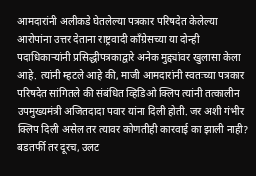आमदारांनी अलीकडे घेतलेल्या पत्रकार परिषदेत केलेल्या आरोपांना उत्तर देताना राष्ट्रवादी काँग्रेसच्या या दोन्ही पदाधिकाऱ्यांनी प्रसिद्धीपत्रकाद्वारे अनेक मुद्द्यांवर खुलासा केला आहे. त्यांनी म्हटले आहे की, माजी आमदारांनी स्वतःच्या पत्रकार परिषदेत सांगितले की संबंधित व्हिडिओ क्लिप त्यांनी तत्कालीन उपमुख्यमंत्री अजितदादा पवार यांना दिली होती. जर अशी गंभीर क्लिप दिली असेल तर त्यावर कोणतीही कारवाई का झाली नाही? बडतर्फी तर दूरच, उलट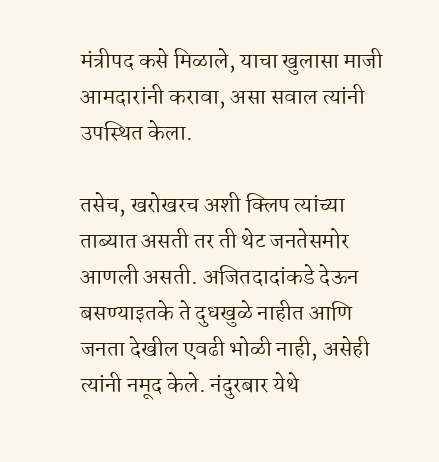मंत्रीपद कसे मिळाले, याचा खुलासा माजी आमदारांनी करावा, असा सवाल त्यांनी उपस्थित केला.

तसेच, खरोखरच अशी क्लिप त्यांच्या ताब्यात असती तर ती थेट जनतेसमोर आणली असती. अजितदादांकडे देऊन बसण्याइतके ते दुधखुळे नाहीत आणि जनता देखील एवढी भोळी नाही, असेही त्यांनी नमूद केले. नंदुरबार येथे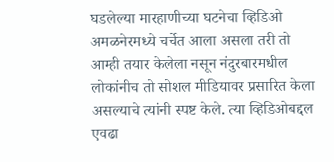घडलेल्या मारहाणीच्या घटनेचा व्हिडिओ अमळनेरमध्ये चर्चेत आला असला तरी तो आम्ही तयार केलेला नसून नंदुरबारमधील लोकांनीच तो सोशल मीडियावर प्रसारित केला असल्याचे त्यांनी स्पष्ट केले. त्या व्हिडिओबद्दल एवढा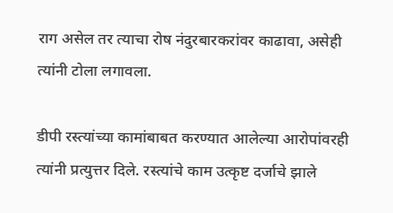राग असेल तर त्याचा रोष नंदुरबारकरांवर काढावा, असेही त्यांनी टोला लगावला.

डीपी रस्त्यांच्या कामांबाबत करण्यात आलेल्या आरोपांवरही त्यांनी प्रत्युत्तर दिले. रस्त्यांचे काम उत्कृष्ट दर्जाचे झाले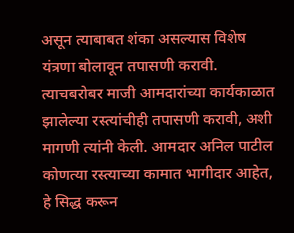असून त्याबाबत शंका असल्यास विशेष यंत्रणा बोलावून तपासणी करावी. त्याचबरोबर माजी आमदारांच्या कार्यकाळात झालेल्या रस्त्यांचीही तपासणी करावी, अशी मागणी त्यांनी केली. आमदार अनिल पाटील कोणत्या रस्त्याच्या कामात भागीदार आहेत, हे सिद्ध करून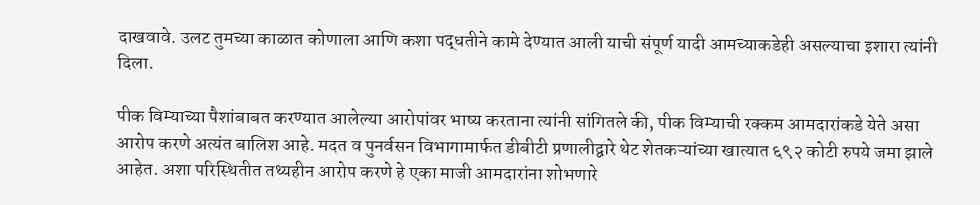दाखवावे. उलट तुमच्या काळात कोणाला आणि कशा पद्धतीने कामे देण्यात आली याची संपूर्ण यादी आमच्याकडेही असल्याचा इशारा त्यांनी दिला.

पीक विम्याच्या पैशांबाबत करण्यात आलेल्या आरोपांवर भाष्य करताना त्यांनी सांगितले की, पीक विम्याची रक्कम आमदारांकडे येते असा आरोप करणे अत्यंत बालिश आहे. मदत व पुनर्वसन विभागामार्फत डीबीटी प्रणालीद्वारे थेट शेतकऱ्यांच्या खात्यात ६९२ कोटी रुपये जमा झाले आहेत. अशा परिस्थितीत तथ्यहीन आरोप करणे हे एका माजी आमदारांना शोभणारे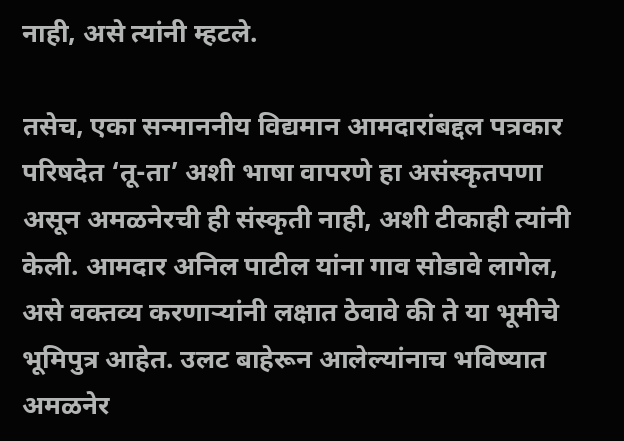नाही, असे त्यांनी म्हटले.

तसेच, एका सन्माननीय विद्यमान आमदारांबद्दल पत्रकार परिषदेत ‘तू-ता’ अशी भाषा वापरणे हा असंस्कृतपणा असून अमळनेरची ही संस्कृती नाही, अशी टीकाही त्यांनी केली. आमदार अनिल पाटील यांना गाव सोडावे लागेल, असे वक्तव्य करणाऱ्यांनी लक्षात ठेवावे की ते या भूमीचे भूमिपुत्र आहेत. उलट बाहेरून आलेल्यांनाच भविष्यात अमळनेर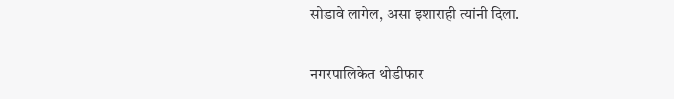सोडावे लागेल, असा इशाराही त्यांनी दिला.

नगरपालिकेत थोडीफार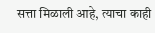सत्ता मिळाली आहे, त्याचा काही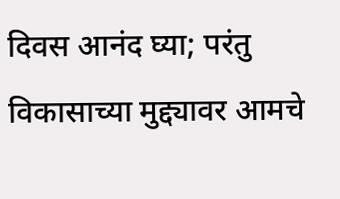दिवस आनंद घ्या; परंतु विकासाच्या मुद्द्यावर आमचे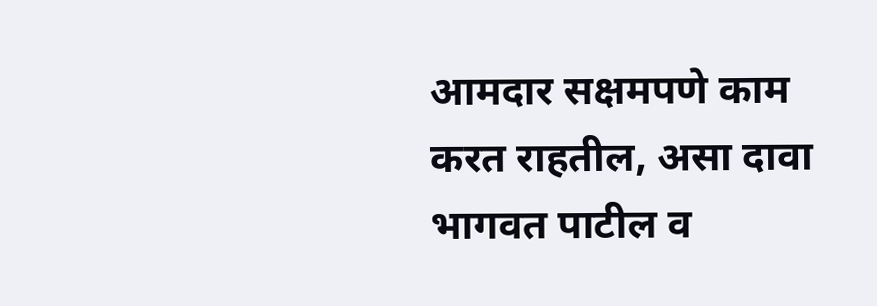आमदार सक्षमपणे काम करत राहतील, असा दावा भागवत पाटील व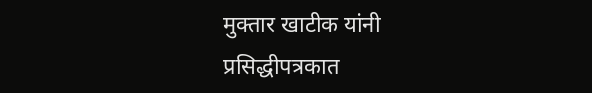मुक्तार खाटीक यांनी प्रसिद्धीपत्रकात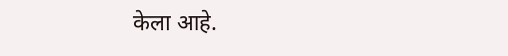केला आहे.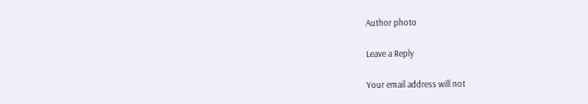Author photo

Leave a Reply

Your email address will not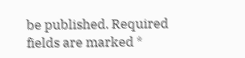be published. Required fields are marked *